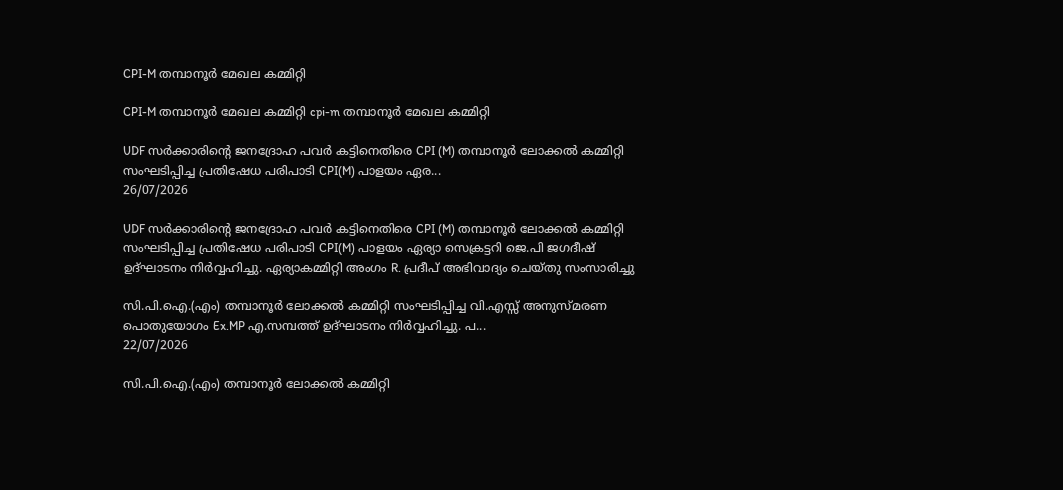CPI-M തമ്പാനൂർ മേഖല കമ്മിറ്റി

CPI-M തമ്പാനൂർ മേഖല കമ്മിറ്റി cpi-m തമ്പാനൂർ മേഖല കമ്മിറ്റി

UDF സർക്കാരിന്റെ ജനദ്രോഹ പവർ കട്ടിനെതിരെ CPI (M) തമ്പാനൂർ ലോക്കൽ കമ്മിറ്റി സംഘടിപ്പിച്ച പ്രതിഷേധ പരിപാടി CPI(M) പാളയം ഏര...
26/07/2026

UDF സർക്കാരിന്റെ ജനദ്രോഹ പവർ കട്ടിനെതിരെ CPI (M) തമ്പാനൂർ ലോക്കൽ കമ്മിറ്റി സംഘടിപ്പിച്ച പ്രതിഷേധ പരിപാടി CPI(M) പാളയം ഏര്യാ സെക്രട്ടറി ജെ.പി ജഗദീഷ് ഉദ്ഘാടനം നിർവ്വഹിച്ചു. ഏര്യാകമ്മിറ്റി അംഗം R. പ്രദീപ് അഭിവാദ്യം ചെയ്തു സംസാരിച്ചു

സി.പി.ഐ.(എം) തമ്പാനൂർ ലോക്കൽ കമ്മിറ്റി സംഘടിപ്പിച്ച വി.എസ്സ് അനുസ്മരണ പൊതുയോഗം Ex.MP എ.സമ്പത്ത് ഉദ്ഘാടനം നിർവ്വഹിച്ചു. പ...
22/07/2026

സി.പി.ഐ.(എം) തമ്പാനൂർ ലോക്കൽ കമ്മിറ്റി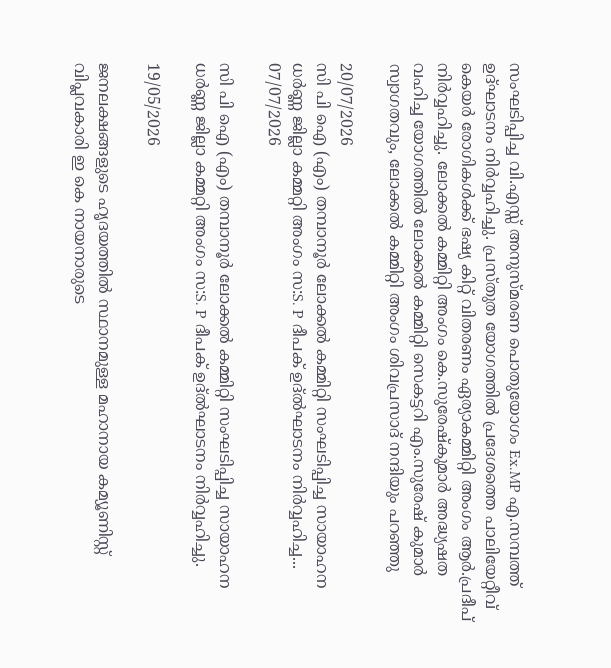സംഘടിപ്പിച്ച വി.എസ്സ് അനുസ്മരണ പൊതുയോഗം Ex.MP എ.സമ്പത്ത് ഉദ്ഘാടനം നിർവ്വഹിച്ചു. പ്രസ്തുത യോഗത്തിൽ പ്രദേശത്തെ പാലിയേറ്റീവ് കെയർ രോഗികൾക്ക് ഭഷ്യ കിറ്റ് വിതരണം ഏര്യാകമ്മിറ്റി അംഗം ആർ.പ്രദീപ് നിർവ്വഹിച്ചു. ലോക്കൽ കമ്മിറ്റി അംഗം കെ.സുരേഷ്കുമാർ അദ്ധ്യഷത വഹിച്ച യോഗത്തിൽ ലോക്കൽ കമ്മിറ്റി സെകട്ടറി എം.സുരേഷ് കുമാർ സ്വാഗതവും, ലോക്കൽ കമ്മിറ്റി അംഗം ശിവപ്രസാദ് നന്ദിയും പറഞ്ഞു

20/07/2026
സി പി ഐ (എം) തമ്പാനൂർ ലോക്കൽ കമ്മിറ്റി സംഘടിപ്പിച്ച സായാഹന ധർണ്ണ ജില്ലാ കമ്മറ്റി അംഗം സ:S. P ദീപക് ഉദ്ൽഘാടനം നിർവ്വഹിച്ച...
07/07/2026

സി പി ഐ (എം) തമ്പാനൂർ ലോക്കൽ കമ്മിറ്റി സംഘടിപ്പിച്ച സായാഹന ധർണ്ണ ജില്ലാ കമ്മറ്റി അംഗം സ:S. P ദീപക് ഉദ്ൽഘാടനം നിർവ്വഹിച്ചു.

19/05/2026

ജനലക്ഷങ്ങളുടെ ഹൃദയത്തിൽ സ്ഥാനമുള്ള മഹാനായ കമ്യൂണിസ്റ്റ് വിപ്ലവകാരി ഇ കെ നായനാരുടെ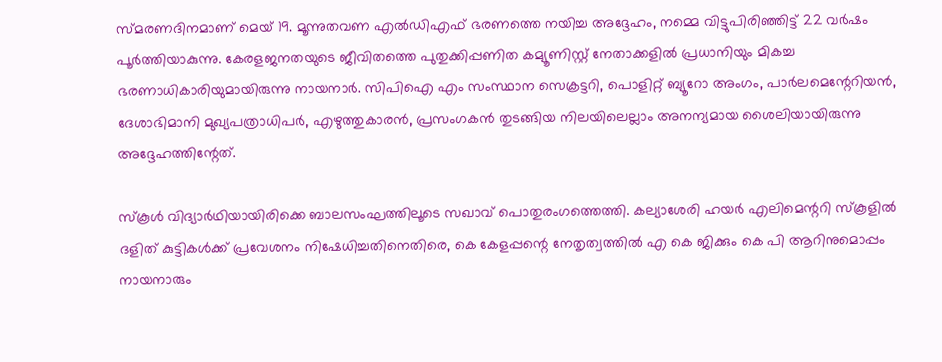സ്‌മരണദിനമാണ് മെയ് 19. മൂന്നുതവണ എൽഡിഎഫ് ഭരണത്തെ നയിച്ച അദ്ദേഹം, നമ്മെ വിട്ടുപിരിഞ്ഞിട്ട് 22 വർഷം പൂർത്തിയാകുന്നു. കേരളജനതയുടെ ജീവിതത്തെ പുതുക്കിപ്പണിത കമ്യൂണിസ്റ്റ് നേതാക്കളിൽ പ്രധാനിയും മികച്ച ഭരണാധികാരിയുമായിരുന്നു നായനാർ. സിപിഐ എം സംസ്ഥാന സെക്രട്ടറി, പൊളിറ്റ് ബ്യൂറോ അംഗം, പാർലമെന്റേറിയൻ, ദേശാഭിമാനി മുഖ്യപത്രാധിപർ, എഴുത്തുകാരൻ, പ്രസംഗകൻ തുടങ്ങിയ നിലയിലെല്ലാം അനന്യമായ ശൈലിയായിരുന്നു അദ്ദേഹത്തിന്റേത്.

സ്‌കൂൾ വിദ്യാർഥിയായിരിക്കെ ബാലസംഘത്തിലൂടെ സഖാവ് പൊതുരംഗത്തെത്തി. കല്യാശേരി ഹയർ എലിമെന്ററി സ്‌കൂളിൽ ദളിത് കുട്ടികൾക്ക് പ്രവേശനം നിഷേധിച്ചതിനെതിരെ, കെ കേളപ്പന്റെ നേതൃത്വത്തിൽ എ കെ ജിക്കും കെ പി ആറിനുമൊപ്പം നായനാരും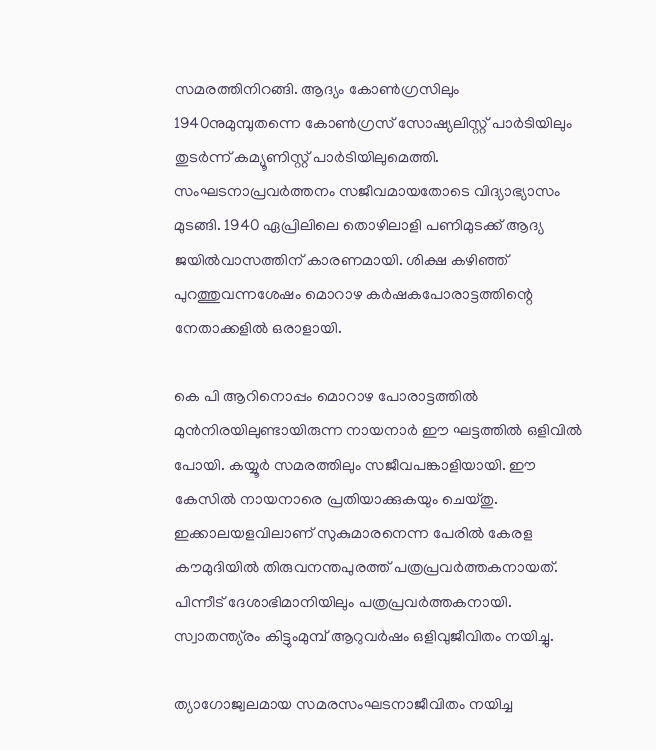സമരത്തിനിറങ്ങി. ആദ്യം കോൺഗ്രസിലും 1940നുമുമ്പുതന്നെ കോൺഗ്രസ് സോഷ്യലിസ്റ്റ് പാർടിയിലും തുടർന്ന് കമ്യൂണിസ്റ്റ് പാർടിയിലുമെത്തി. സംഘടനാപ്രവർത്തനം സജീവമായതോടെ വിദ്യാഭ്യാസം മുടങ്ങി. 1940 ഏപ്രിലിലെ തൊഴിലാളി പണിമുടക്ക് ആദ്യ ജയിൽവാസത്തിന് കാരണമായി. ശിക്ഷ കഴിഞ്ഞ് പുറത്തുവന്നശേഷം മൊറാഴ കർഷകപോരാട്ടത്തിന്റെ നേതാക്കളിൽ ഒരാളായി.

കെ പി ആറിനൊപ്പം മൊറാഴ പോരാട്ടത്തിൽ മുൻനിരയിലുണ്ടായിരുന്ന നായനാർ ഈ ഘട്ടത്തിൽ ഒളിവിൽ പോയി. കയ്യൂർ സമരത്തിലും സജീവപങ്കാളിയായി. ഈ കേസിൽ നായനാരെ പ്രതിയാക്കുകയും ചെയ്തു. ഇക്കാലയളവിലാണ് സുകുമാരനെന്ന പേരിൽ കേരള കൗമുദിയിൽ തിരുവനന്തപുരത്ത് പത്രപ്രവർത്തകനായത്. പിന്നീട് ദേശാഭിമാനിയിലും പത്രപ്രവർത്തകനായി. സ്വാതന്ത്യ്രം കിട്ടുംമുമ്പ് ആറുവർഷം ഒളിവുജീവിതം നയിച്ചു.

ത്യാഗോജ്വലമായ സമരസംഘടനാജീവിതം നയിച്ച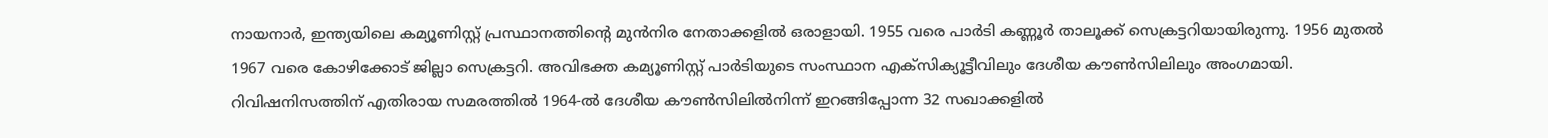നായനാർ, ഇന്ത്യയിലെ കമ്യൂണിസ്റ്റ് പ്രസ്ഥാനത്തിന്റെ മുൻനിര നേതാക്കളിൽ ഒരാളായി. 1955 വരെ പാർടി കണ്ണൂർ താലൂക്ക് സെക്രട്ടറിയായിരുന്നു. 1956 മുതൽ 1967 വരെ കോഴിക്കോട് ജില്ലാ സെക്രട്ടറി. അവിഭക്ത കമ്യൂണിസ്റ്റ് പാർടിയുടെ സംസ്ഥാന എക്‌സിക്യൂട്ടീവിലും ദേശീയ കൗൺസിലിലും അംഗമായി. റിവിഷനിസത്തിന് എതിരായ സമരത്തിൽ 1964-ൽ ദേശീയ കൗൺസിലിൽനിന്ന് ഇറങ്ങിപ്പോന്ന 32 സഖാക്കളിൽ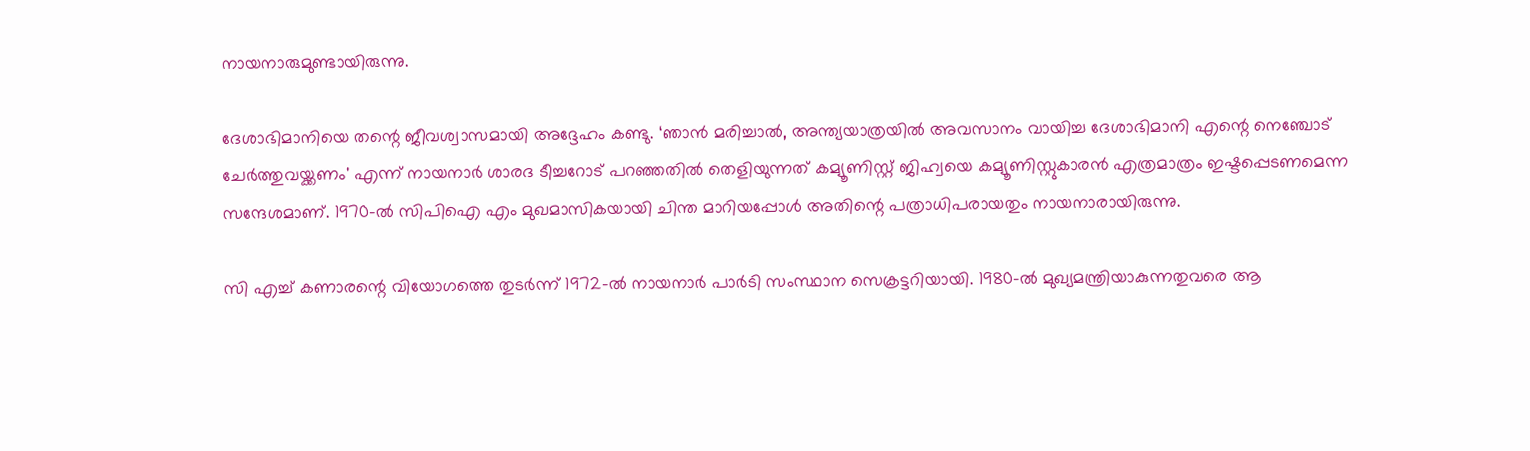നായനാരുമുണ്ടായിരുന്നു.

ദേശാഭിമാനിയെ തന്റെ ജീവശ്വാസമായി അദ്ദേഹം കണ്ടു. ‘ഞാൻ മരിച്ചാൽ, അന്ത്യയാത്രയിൽ അവസാനം വായിച്ച ദേശാഭിമാനി എന്റെ നെഞ്ചോട് ചേർത്തുവയ്ക്കണം' എന്ന് നായനാർ ശാരദ ടീച്ചറോട് പറഞ്ഞതിൽ തെളിയുന്നത് കമ്യൂണിസ്റ്റ് ജിഹ്വയെ കമ്യൂണിസ്റ്റുകാരൻ എത്രമാത്രം ഇഷ്ടപ്പെടണമെന്ന സന്ദേശമാണ്. 1970-ൽ സിപിഐ എം മുഖമാസികയായി ചിന്ത മാറിയപ്പോൾ അതിന്റെ പത്രാധിപരായതും നായനാരായിരുന്നു.

സി എച്ച് കണാരന്റെ വിയോഗത്തെ തുടർന്ന് 1972-ൽ നായനാർ പാർടി സംസ്ഥാന സെക്രട്ടറിയായി. 1980-ൽ മുഖ്യമന്ത്രിയാകുന്നതുവരെ ആ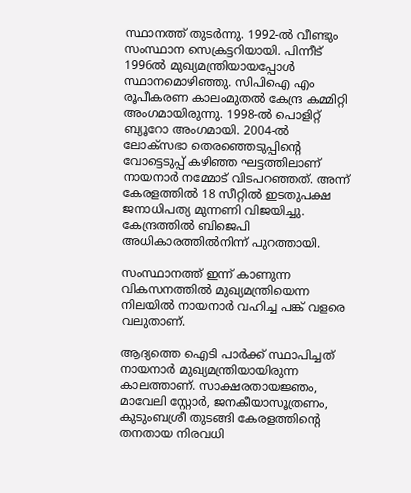സ്ഥാനത്ത് തുടർന്നു. 1992-ൽ വീണ്ടും സംസ്ഥാന സെക്രട്ടറിയായി. പിന്നീട് 1996ൽ മുഖ്യമന്ത്രിയായപ്പോൾ സ്ഥാനമൊഴിഞ്ഞു. സിപിഐ എം രൂപീകരണ കാലംമുതൽ കേന്ദ്ര കമ്മിറ്റി അംഗമായിരുന്നു. 1998-ൽ പൊളിറ്റ് ബ്യൂറോ അംഗമായി. 2004-ൽ ലോക്‌സഭാ തെരഞ്ഞെടുപ്പിന്റെ വോട്ടെടുപ്പ് കഴിഞ്ഞ ഘട്ടത്തിലാണ് നായനാർ നമ്മോട് വിടപറഞ്ഞത്. അന്ന് കേരളത്തിൽ 18 സീറ്റിൽ ഇടതുപക്ഷ ജനാധിപത്യ മുന്നണി വിജയിച്ചു. കേന്ദ്രത്തിൽ ബിജെപി അധികാരത്തിൽനിന്ന് പുറത്തായി.

സംസ്ഥാനത്ത് ഇന്ന് കാണുന്ന വികസനത്തിൽ മുഖ്യമന്ത്രിയെന്ന നിലയിൽ നായനാർ വഹിച്ച പങ്ക് വളരെ വലുതാണ്.

ആദ്യത്തെ ഐടി പാർക്ക് സ്ഥാപിച്ചത് നായനാർ മുഖ്യമന്ത്രിയായിരുന്ന കാലത്താണ്. സാക്ഷരതായജ്ഞം, മാവേലി സ്റ്റോർ, ജനകീയാസൂത്രണം, കുടുംബശ്രീ തുടങ്ങി കേരളത്തിന്റെ തനതായ നിരവധി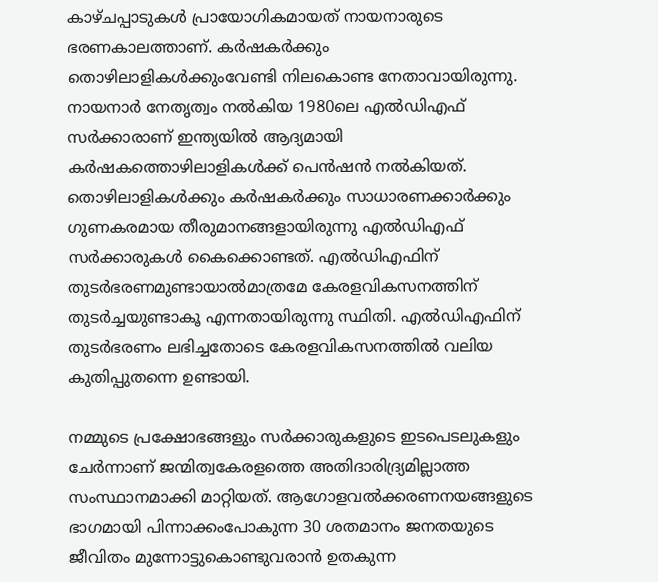കാഴ്‌ചപ്പാടുകൾ പ്രായോഗികമായത് നായനാരുടെ ഭരണകാലത്താണ്. കർഷകർക്കും തൊഴിലാളികൾക്കുംവേണ്ടി നിലകൊണ്ട നേതാവായിരുന്നു. നായനാർ നേതൃത്വം നൽകിയ 1980ലെ എൽഡിഎഫ് സർക്കാരാണ് ഇന്ത്യയിൽ ആദ്യമായി കർഷകത്തൊഴിലാളികൾക്ക് പെൻഷൻ നൽകിയത്. തൊഴിലാളികൾക്കും കർഷകർക്കും സാധാരണക്കാർക്കും ഗുണകരമായ തീരുമാനങ്ങളായിരുന്നു എൽഡിഎഫ് സർക്കാരുകൾ കൈക്കൊണ്ടത്. എൽഡിഎഫിന് തുടർഭരണമുണ്ടായാൽമാത്രമേ കേരളവികസനത്തിന് തുടർച്ചയുണ്ടാകൂ എന്നതായിരുന്നു സ്ഥിതി. എൽഡിഎഫിന് തുടർഭരണം ലഭിച്ചതോടെ കേരളവികസനത്തിൽ വലിയ കുതിപ്പുതന്നെ ഉണ്ടായി.

നമ്മുടെ പ്രക്ഷോഭങ്ങളും സർക്കാരുകളുടെ ഇടപെടലുകളും ചേർന്നാണ് ജന്മിത്വകേരളത്തെ അതിദാരിദ്ര്യമില്ലാത്ത സംസ്ഥാനമാക്കി മാറ്റിയത്. ആഗോളവൽക്കരണനയങ്ങളുടെ ഭാഗമായി പിന്നാക്കംപോകുന്ന 30 ശതമാനം ജനതയുടെ ജീവിതം മുന്നോട്ടുകൊണ്ടുവരാൻ ഉതകുന്ന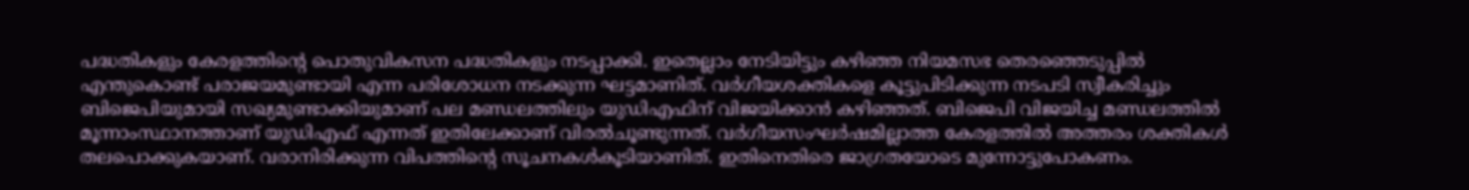പദ്ധതികളും കേരളത്തിന്റെ പൊതുവികസന പദ്ധതികളും നടപ്പാക്കി. ഇതെല്ലാം നേടിയിട്ടും കഴിഞ്ഞ നിയമസഭ തെരഞ്ഞെടുപ്പിൽ എന്തുകൊണ്ട് പരാജയമുണ്ടായി എന്ന പരിശോധന നടക്കുന്ന ഘട്ടമാണിത്‌. വർഗീയശക്തികളെ കൂട്ടുപിടിക്കുന്ന നടപടി സ്വീകരിച്ചും ബിജെപിയുമായി സഖ്യമുണ്ടാക്കിയുമാണ് പല മണ്ഡലത്തിലും യുഡിഎഫിന് വിജയിക്കാൻ കഴിഞ്ഞത്. ബിജെപി വിജയിച്ച മണ്ഡലത്തിൽ മൂന്നാംസ്ഥാനത്താണ് യുഡിഎഫ് എന്നത് ഇതിലേക്കാണ് വിരൽചൂണ്ടുന്നത്. വർഗീയസംഘർഷമില്ലാത്ത കേരളത്തിൽ അത്തരം ശക്തികൾ തലപൊക്കുകയാണ്. വരാനിരിക്കുന്ന വിപത്തിന്റെ സൂചനകൾകൂടിയാണിത്. ഇതിനെതിരെ ജാഗ്രതയോടെ മുന്നോട്ടുപോകണം.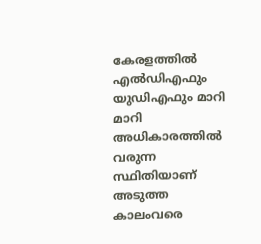കേരളത്തിൽ എൽഡിഎഫും യുഡിഎഫും മാറി മാറി അധികാരത്തിൽ വരുന്ന സ്ഥിതിയാണ് അടുത്ത കാലംവരെ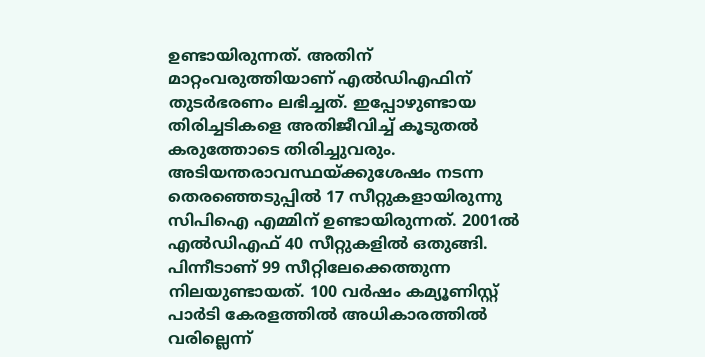ഉണ്ടായിരുന്നത്. അതിന് മാറ്റംവരുത്തിയാണ് എൽഡിഎഫിന് തുടർഭരണം ലഭിച്ചത്. ഇപ്പോഴുണ്ടായ തിരിച്ചടികളെ അതിജീവിച്ച് കൂടുതൽ കരുത്തോടെ തിരിച്ചുവരും. അടിയന്തരാവസ്ഥയ്‌ക്കുശേഷം നടന്ന തെരഞ്ഞെടുപ്പിൽ 17 സീറ്റുകളായിരുന്നു സിപിഐ എമ്മിന്‌ ഉണ്ടായിരുന്നത്. 2001ൽ എൽഡിഎഫ്‌ 40 സീറ്റുകളിൽ ഒതുങ്ങി. പിന്നീടാണ് 99 സീറ്റിലേക്കെത്തുന്ന നിലയുണ്ടായത്. 100 വർഷം കമ്യൂണിസ്റ്റ് പാർടി കേരളത്തിൽ അധികാരത്തിൽ വരില്ലെന്ന്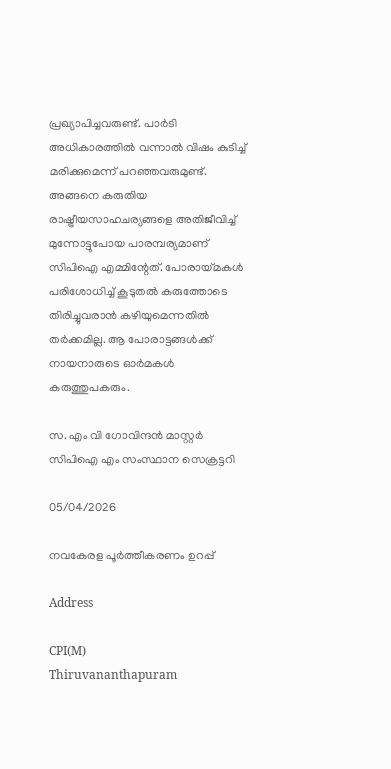പ്രഖ്യാപിച്ചവരുണ്ട്. പാർടി അധികാരത്തിൽ വന്നാൽ വിഷം കുടിച്ച് മരിക്കുമെന്ന് പറഞ്ഞവരുമുണ്ട്. അങ്ങനെ കരുതിയ രാഷ്ട്രീയസാഹചര്യങ്ങളെ അതിജീവിച്ച് മുന്നോട്ടുപോയ പാരമ്പര്യമാണ് സിപിഐ എമ്മിന്റേത്‌. പോരായ്‌മകൾ പരിശോധിച്ച് കൂടുതൽ കരുത്തോടെ തിരിച്ചുവരാൻ കഴിയുമെന്നതിൽ തർക്കമില്ല. ആ പോരാട്ടങ്ങൾക്ക്‌ നായനാരുടെ ഓർമകൾ കരുത്തുപകരും.

സ. എം വി ഗോവിന്ദൻ മാസ്റ്റർ
സിപിഐ എം സംസ്ഥാന സെക്രട്ടറി

05/04/2026

നവകേരള പൂർത്തീകരണം ഉറപ്പ്

Address

CPI(M)
Thiruvananthapuram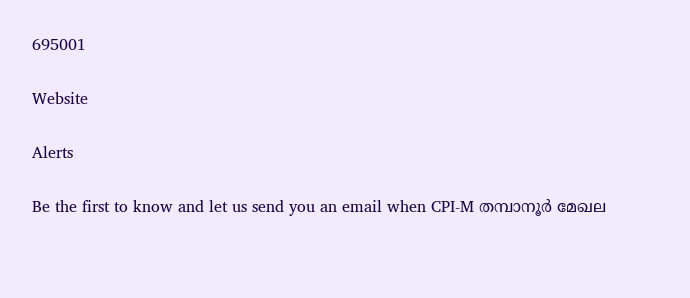695001

Website

Alerts

Be the first to know and let us send you an email when CPI-M തമ്പാനൂർ മേഖല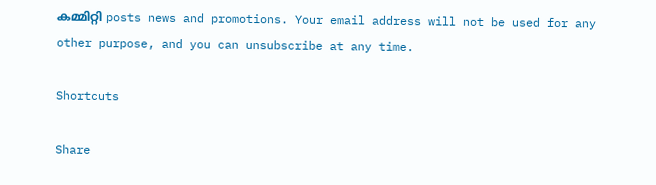കമ്മിറ്റി posts news and promotions. Your email address will not be used for any other purpose, and you can unsubscribe at any time.

Shortcuts

Share